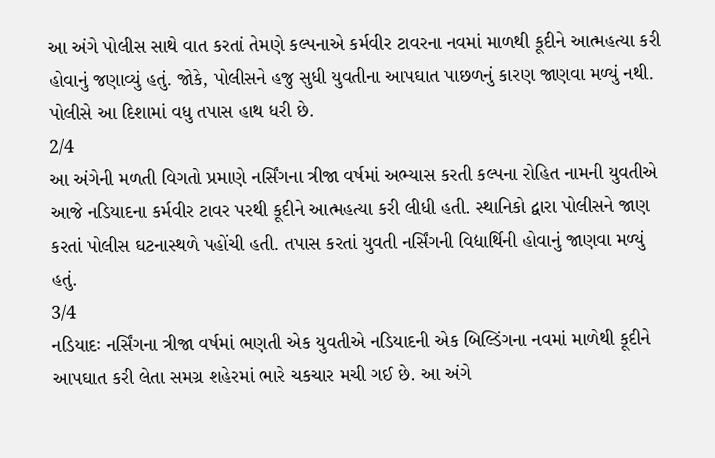આ અંગે પોલીસ સાથે વાત કરતાં તેમણે કલ્પનાએ કર્મવીર ટાવરના નવમાં માળથી કૂદીને આત્મહત્યા કરી હોવાનું જણાવ્યું હતું. જોકે, પોલીસને હજુ સુધી યુવતીના આપઘાત પાછળનું કારણ જાણવા મળ્યું નથી. પોલીસે આ દિશામાં વધુ તપાસ હાથ ધરી છે.
2/4
આ અંગેની મળતી વિગતો પ્રમાણે નર્સિંગના ત્રીજા વર્ષમાં અભ્યાસ કરતી કલ્પના રોહિત નામની યુવતીએ આજે નડિયાદના કર્મવીર ટાવર પરથી કૂદીને આત્મહત્યા કરી લીધી હતી. સ્થાનિકો દ્વારા પોલીસને જાણ કરતાં પોલીસ ઘટનાસ્થળે પહોંચી હતી. તપાસ કરતાં યુવતી નર્સિંગની વિદ્યાર્થિની હોવાનું જાણવા મળ્યું હતું.
3/4
નડિયાદઃ નર્સિંગના ત્રીજા વર્ષમાં ભણતી એક યુવતીએ નડિયાદની એક બિલ્ડિંગના નવમાં માળેથી કૂદીને આપઘાત કરી લેતા સમગ્ર શહેરમાં ભારે ચકચાર મચી ગઈ છે. આ અંગે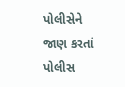પોલીસેને જાણ કરતાં પોલીસ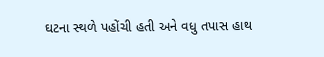ઘટના સ્થળે પહોંચી હતી અને વધુ તપાસ હાથ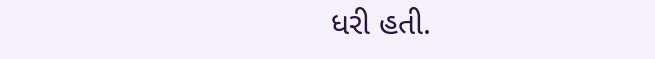ધરી હતી.